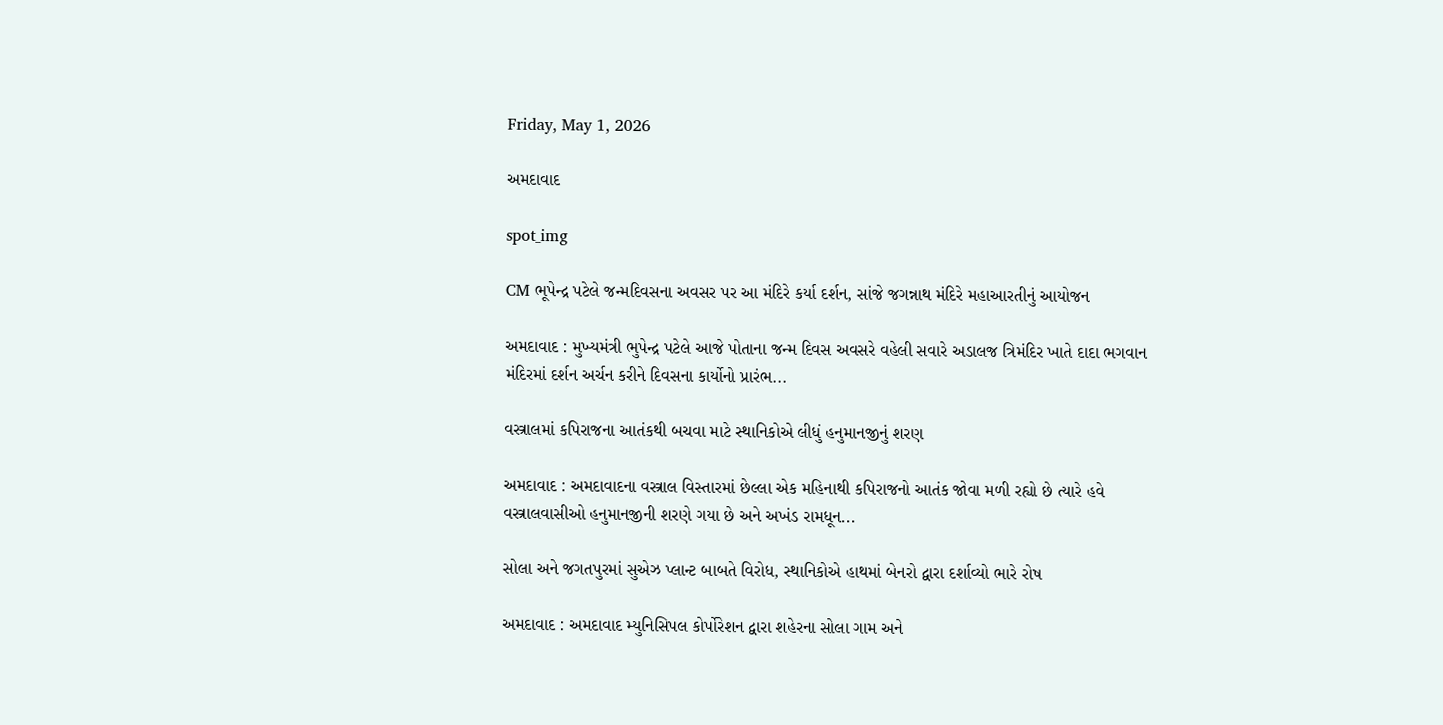Friday, May 1, 2026

અમદાવાદ

spot_img

CM ભૂપેન્દ્ર પટેલે જન્મદિવસના અવસર પર આ મંદિરે કર્યા દર્શન, સાંજે જગન્નાથ મંદિરે મહાઆરતીનું આયોજન

અમદાવાદ : મુખ્યમંત્રી ભુપેન્દ્ર પટેલે આજે પોતાના જન્મ દિવસ અવસરે વહેલી સવારે અડાલજ ત્રિમંદિર ખાતે દાદા ભગવાન મંદિરમાં દર્શન અર્ચન કરીને દિવસના કાર્યોનો પ્રારંભ...

વસ્ત્રાલમાં કપિરાજના આતંકથી બચવા માટે સ્થાનિકોએ લીધું હનુમાનજીનું શરણ

અમદાવાદ : અમદાવાદના વસ્ત્રાલ વિસ્તારમાં છેલ્લા એક મહિનાથી કપિરાજનો આતંક જોવા મળી રહ્યો છે ત્યારે હવે વસ્ત્રાલવાસીઓ હનુમાનજીની શરણે ગયા છે અને અખંડ રામધૂન...

સોલા અને જગતપુરમાં સુએઝ પ્લાન્ટ બાબતે વિરોધ, સ્થાનિકોએ હાથમાં બેનરો દ્વારા દર્શાવ્યો ભારે રોષ

અમદાવાદ : અમદાવાદ મ્યુનિસિપલ કોર્પોરેશન દ્વારા શહેરના સોલા ગામ અને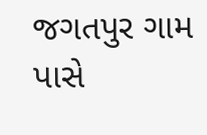જગતપુર ગામ પાસે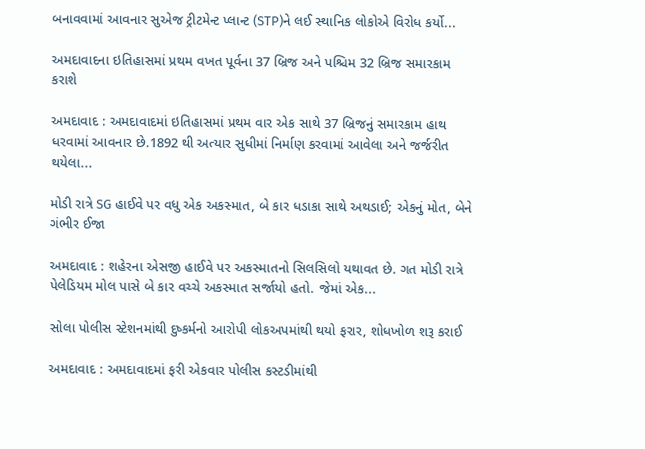બનાવવામાં આવનાર સુએજ ટ્રીટમેન્ટ પ્લાન્ટ (STP)ને લઈ સ્થાનિક લોકોએ વિરોધ કર્યો...

અમદાવાદના ઇતિહાસમાં પ્રથમ વખત પૂર્વના 37 બ્રિજ અને પશ્ચિમ 32 બ્રિજ સમારકામ કરાશે

અમદાવાદ : અમદાવાદમાં ઇતિહાસમાં પ્રથમ વાર એક સાથે 37 બ્રિજનું સમારકામ હાથ ધરવામાં આવનાર છે.1892 થી અત્યાર સુધીમાં નિર્માણ કરવામાં આવેલા અને જર્જરીત થયેલા...

મોડી રાત્રે SG હાઈવે પર વધુ એક અકસ્માત, બે કાર ધડાકા સાથે અથડાઈ; એકનું મોત, બેને ગંભીર ઈજા

અમદાવાદ : શહેરના એસજી હાઈવે પર અકસ્માતનો સિલસિલો યથાવત છે. ગત મોડી રાત્રે પેલેડિયમ મોલ પાસે બે કાર વચ્ચે અકસ્માત સર્જાયો હતો. જેમાં એક...

સોલા પોલીસ સ્ટેશનમાંથી દુષ્કર્મનો આરોપી લોકઅપમાંથી થયો ફરાર, શોધખોળ શરૂ કરાઈ

અમદાવાદ : અમદાવાદમાં ફરી એકવાર પોલીસ કસ્ટડીમાંથી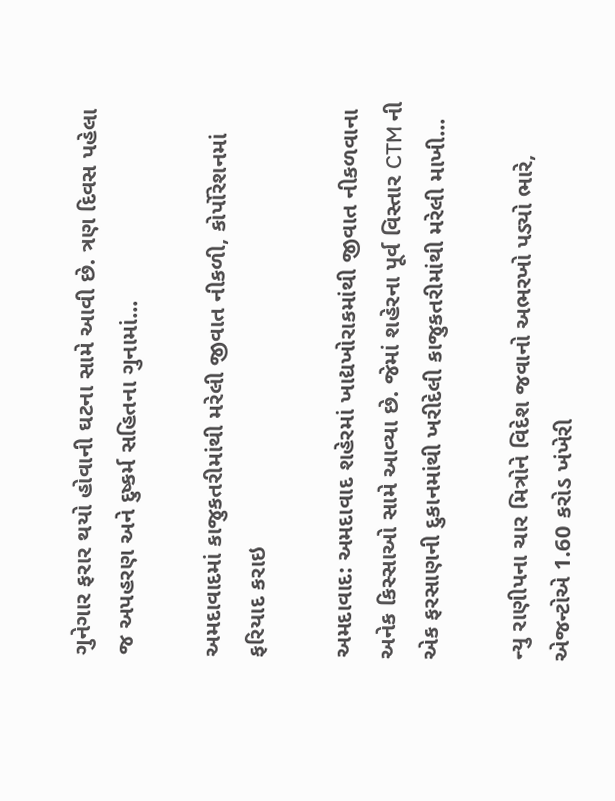ગુનેગાર ફરાર થયો હોવાની ઘટના સામે આવી છે. ત્રણ દિવસ પહેલા જ અપહરણ અને દુષ્કર્મ સહિતના ગુનામાં...

અમદાવાદમાં કાજુકતરીમાંથી મરેલી જીવાત નીકળી, કોર્પોરેશનમાં ફરિયાદ કરાઇ

અમદાવાદ: અમદાવાદ શહેરમાં ખાદ્યખોરાકમાંથી જીવાત નીકળવાના અનેક કિસ્સાઓ સામે આવ્યા છે. જેમાં શહેરના પૂર્વ વિસ્તાર CTM ની એક ફરસાણની દુકાનમાંથી ખરીદેલી કાજુકતરીમાંથી મરેલી માખી...

ન્યુ રાણીપના ચાર મિત્રોને વિદેશ જવાનો અભરખો પડ્યો ભારે, એજન્ટોએ 1.60 કરોડ ખંખેરી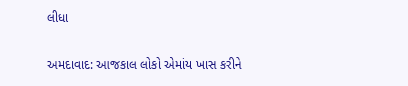લીધા

અમદાવાદ: આજકાલ લોકો એમાંય ખાસ કરીને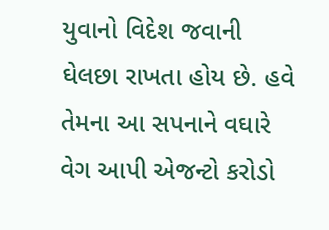યુવાનો વિદેશ જવાની ઘેલછા રાખતા હોય છે. હવે તેમના આ સપનાને વઘારે વેગ આપી એજન્ટો કરોડો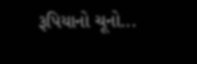રૂપિયાનો ચૂનો...